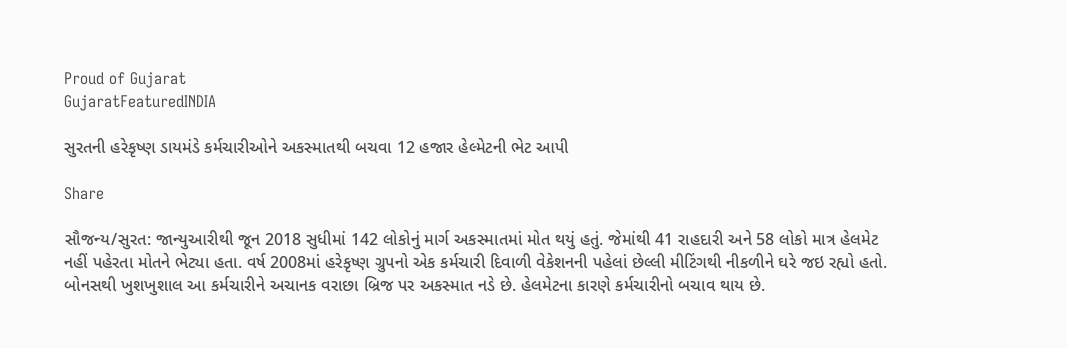Proud of Gujarat
GujaratFeaturedINDIA

સુરતની હરેકૃષ્ણ ડાયમંડે કર્મચારીઓને અકસ્માતથી બચવા 12 હજાર હેલ્મેટની ભેટ આપી

Share

સૌજન્ય/સુરત: જાન્યુઆરીથી જૂન 2018 સુધીમાં 142 લોકોનું માર્ગ અકસ્માતમાં મોત થયું હતું. જેમાંથી 41 રાહદારી અને 58 લોકો માત્ર હેલમેટ નહીં પહેરતા મોતને ભેટ્યા હતા. વર્ષ 2008માં હરેકૃષ્ણ ગ્રુપનો એક કર્મચારી દિવાળી વેકેશનની પહેલાં છેલ્લી મીટિંગથી નીકળીને ઘરે જઇ રહ્યો હતો. બોનસથી ખુશખુશાલ આ કર્મચારીને અચાનક વરાછા બ્રિજ પર અકસ્માત નડે છે. હેલમેટના કારણે કર્મચારીનો બચાવ થાય છે.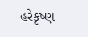હરેકૃષ્ણ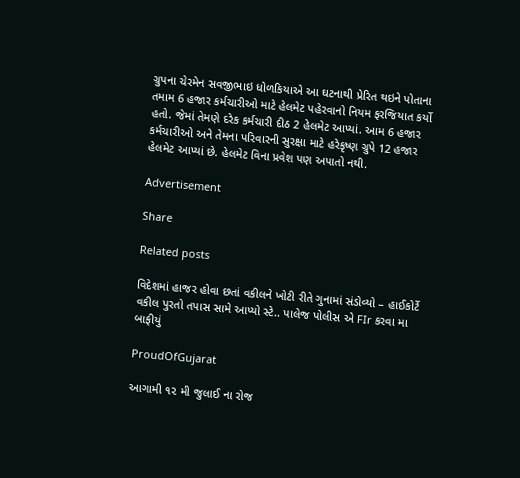ગ્રુપના ચેરમેન સવજીભાઇ ધોળકિયાએ આ ઘટનાથી પ્રેરિત થઇને પોતાના તમામ 6 હજાર કર્મચારીઓ માટે હેલમેટ પહેરવાનો નિયમ ફરજિયાત કર્યો હતો. જેમાં તેમણે દરેક કર્મચારી દીઠ 2 હેલમેટ આપ્યાં. આમ 6 હજાર કર્મચારીઓ અને તેમના પરિવારની સુરક્ષા માટે હરેકૃષ્ણ ગ્રુપે 12 હજાર હેલમેટ આપ્યાં છે. હેલમેટ વિના પ્રવેશ પણ અપાતો નથી.

Advertisement

Share

Related posts

વિદેશમાં હાજર હોવા છતાં વકીલને ખોટી રીતે ગુનામાં સંડોવ્યો – હાઈકોર્ટે વકીલ પુરતો તપાસ સામે આપ્યો સ્ટે.. પાલેજ પોલીસ એ FIr કરવા મા બાફીયું

ProudOfGujarat

આગામી ૧૨ મી જુલાઈ ના રોજ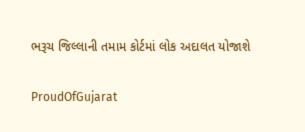ભરૂચ જિલ્લાની તમામ કોર્ટમાં લોક અદાલત યોજાશે

ProudOfGujarat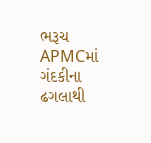ભરૂચ APMCમાં ગંદકીના ઢગલાથી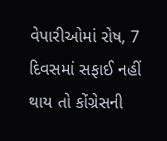વેપારીઓમાં રોષ, 7 દિવસમાં સફાઈ નહીં થાય તો કોંગ્રેસની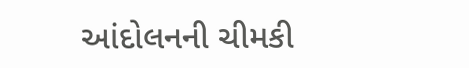આંદોલનની ચીમકી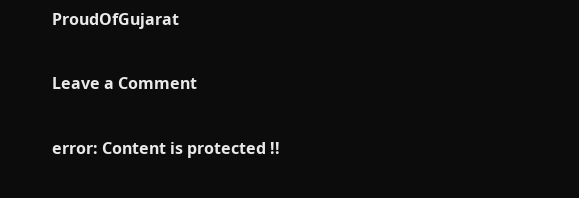ProudOfGujarat

Leave a Comment

error: Content is protected !!